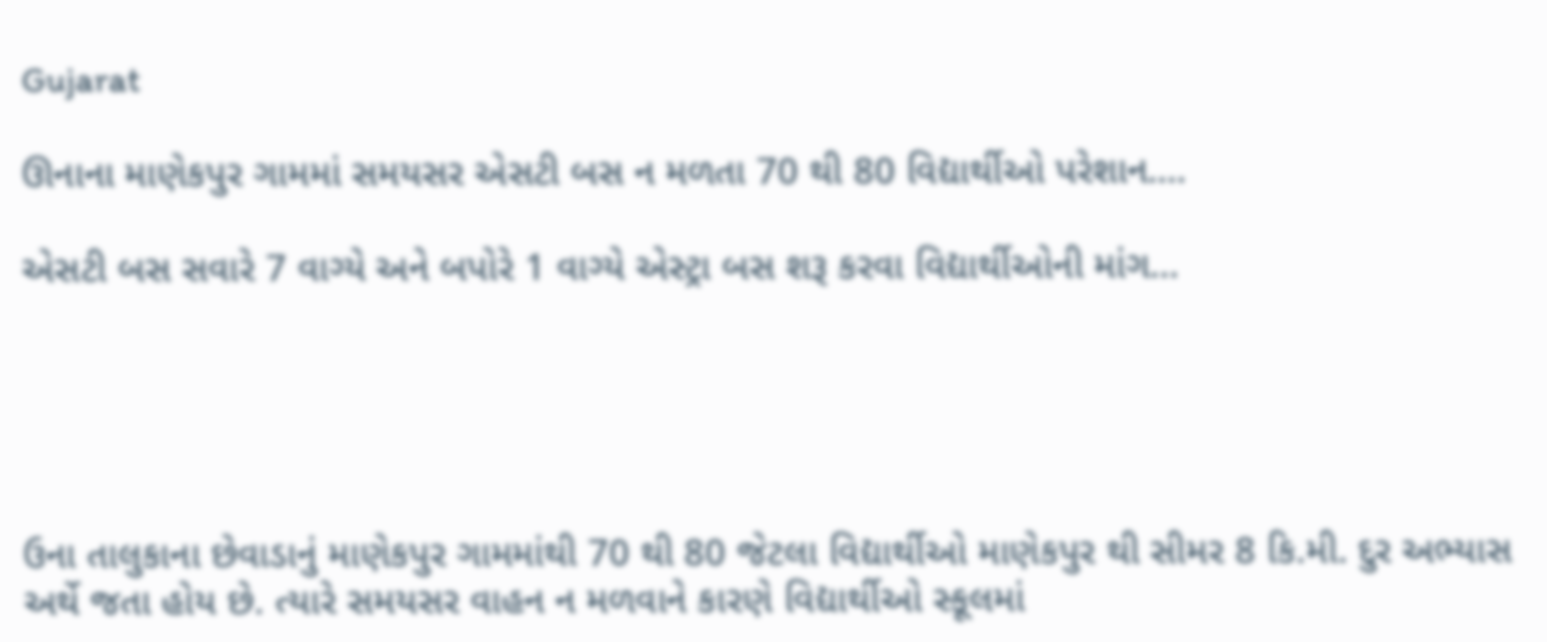Gujarat

ઊનાના માણેકપુર ગામમાં સમયસર એસટી બસ ન મળતા 70 થી 80 વિદ્યાર્થીઓ પરેશાન….

એસટી બસ સવારે 7 વાગ્યે અને બપોરે 1 વાગ્યે એસ્ટ્રા બસ શરૂ કરવા વિદ્યાર્થીઓની માંગ…





ઉના તાલુકાના છેવાડાનું માણેકપુર ગામમાંથી 70 થી 80 જેટલા વિદ્યાર્થીઓ માણેકપુર થી સીમર 8 કિ.મી. દુર અભ્યાસ અર્થે જતા હોય છે. ત્યારે સમયસર વાહન ન મળવાને કારણે વિદ્યાર્થીઓ સ્કૂલમાં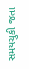સમયચુકી જતા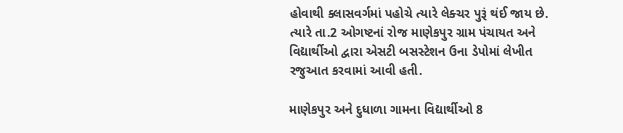હોવાથી ક્લાસવર્ગમાં પહોચે ત્યારે લેક્ચર પુરૂં થંઈ જાય છે. ત્યારે તા.2 ઓગષ્ટનાં રોજ માણેકપુર ગ્રામ પંચાયત અને વિદ્યાર્થીઓ દ્વારા એસટી બસસ્ટેશન ઉના ડેપોમાં લેખીત રજુઆત કરવામાં આવી હતી.

માણેકપુર અને દુધાળા ગામના વિદ્યાર્થીઓ 8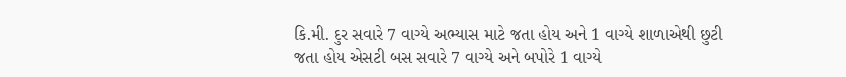કિ.મી. દુર સવારે 7 વાગ્યે અભ્યાસ માટે જતા હોય અને 1 વાગ્યે શાળાએથી છુટી જતા હોય એસટી બસ સવારે 7 વાગ્યે અને બપોરે 1 વાગ્યે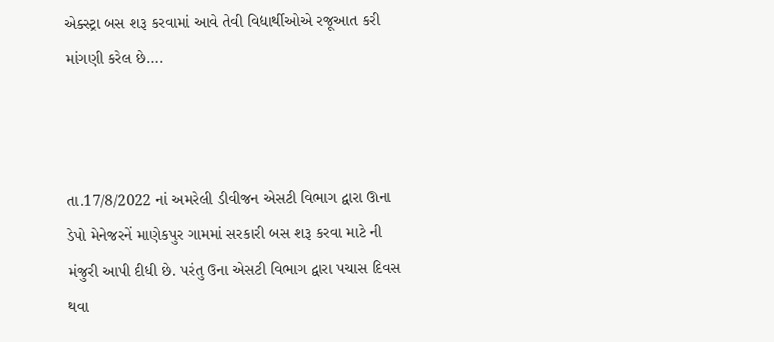એક્સ્ટ્રા બસ શરૂ કરવામાં આવે તેવી વિદ્યાર્થીઓએ રજૂઆત કરી માંગણી કરેલ છે….



તા.17/8/2022 નાં અમરેલી ડીવીજન એસટી વિભાગ દ્વારા ઊના ડેપો મેનેજરનેં માણેકપુર ગામમાં સરકારી બસ શરૂ કરવા માટે ની મંજુરી આપી દીધી છે. પરંતુ ઉના એસટી વિભાગ દ્વારા પચાસ દિવસ થવા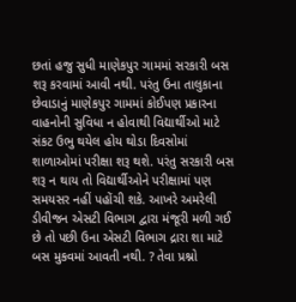છતાં હજુ સુધી માણેકપુર ગામમાં સરકારી બસ શરૂ કરવામાં આવી નથી. પરંતુ ઉના તાલુકાના છેવાડાનું માણેકપુર ગામમાં કોઈપણ પ્રકારના વાહનોની સુવિધા ન હોવાથી વિદ્યાર્થીઓ માટે સંકટ ઉભુ થયેલ હોય થોડા દિવસોમાં શાળાઓમાં પરીક્ષા શરૂ થશે. પરંતુ સરકારી બસ શરૂ ન થાય તો વિદ્યાર્થીઓને પરીક્ષામાં પણ સમયસર નહીં પહોંચી શકે. આખરે અમરેલી ડીવીજન એસટી વિભાગ દ્વારા મંજૂરી મળી ગઈ છે તો પછી ઉના એસટી વિભાગ દ્રારા શા માટે બસ મુકવમાં આવતી નથી. ? તેવા પ્રશ્નો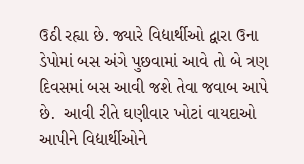ઉઠી રહ્યા છે. જ્યારે વિદ્યાર્થીઓ દ્વારા ઉના ડેપોમાં બસ અંગે પુછવામાં આવે તો બે ત્રણ દિવસમાં બસ આવી જશે તેવા જવાબ આપે છે.  આવી રીતે ઘણીવાર ખોટાં વાયદાઓ આપીને વિદ્યાર્થીઓને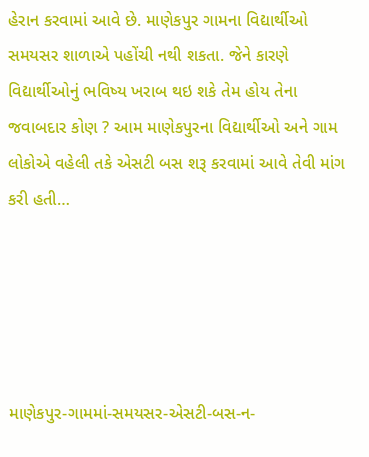હેરાન કરવામાં આવે છે. માણેકપુર ગામના વિદ્યાર્થીઓ સમયસર શાળાએ પહોંચી નથી શકતા. જેને કારણે વિદ્યાર્થીઓનું ભવિષ્ય ખરાબ થઇ શકે તેમ હોય તેના જવાબદાર કોણ ? આમ માણેકપુરના વિદ્યાર્થીઓ અને ગામ લોકોએ વહેલી તકે એસટી બસ શરૂ કરવામાં આવે તેવી માંગ કરી હતી…





માણેકપુર-ગામમાં-સમયસર-એસટી-બસ-ન-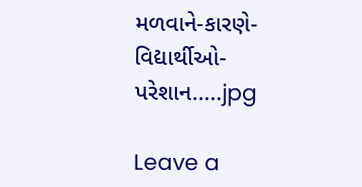મળવાને-કારણે-વિદ્યાર્થીઓ-પરેશાન.....jpg

Leave a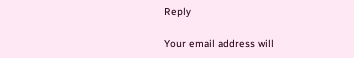Reply

Your email address will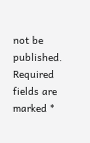not be published. Required fields are marked *